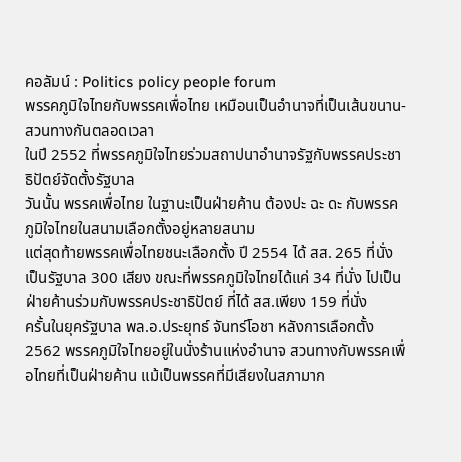คอลัมน์ : Politics policy people forum
พรรคภูมิใจไทยกับพรรคเพื่อไทย เหมือนเป็นอำนาจที่เป็นเส้นขนาน-สวนทางกันตลอดเวลา
ในปี 2552 ที่พรรคภูมิใจไทยร่วมสถาปนาอำนาจรัฐกับพรรคประชาธิปัตย์จัดตั้งรัฐบาล
วันนั้น พรรคเพื่อไทย ในฐานะเป็นฝ่ายค้าน ต้องปะ ฉะ ดะ กับพรรคภูมิใจไทยในสนามเลือกตั้งอยู่หลายสนาม
แต่สุดท้ายพรรคเพื่อไทยชนะเลือกตั้ง ปี 2554 ได้ สส. 265 ที่นั่ง เป็นรัฐบาล 300 เสียง ขณะที่พรรคภูมิใจไทยได้แค่ 34 ที่นั่ง ไปเป็นฝ่ายค้านร่วมกับพรรคประชาธิปัตย์ ที่ได้ สส.เพียง 159 ที่นั่ง
ครั้นในยุครัฐบาล พล.อ.ประยุทธ์ จันทร์โอชา หลังการเลือกตั้ง 2562 พรรคภูมิใจไทยอยู่ในนั่งร้านแห่งอำนาจ สวนทางกับพรรคเพื่อไทยที่เป็นฝ่ายค้าน แม้เป็นพรรคที่มีเสียงในสภามาก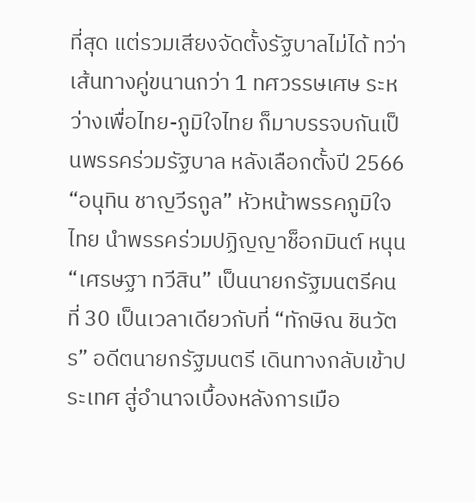ที่สุด แต่รวมเสียงจัดตั้งรัฐบาลไม่ได้ ทว่าเส้นทางคู่ขนานกว่า 1 ทศวรรษเศษ ระหว่างเพื่อไทย-ภูมิใจไทย ก็มาบรรจบกันเป็นพรรคร่วมรัฐบาล หลังเลือกตั้งปี 2566
“อนุทิน ชาญวีรกูล” หัวหน้าพรรคภูมิใจไทย นำพรรคร่วมปฏิญญาช็อกมินต์ หนุน “เศรษฐา ทวีสิน” เป็นนายกรัฐมนตรีคนที่ 30 เป็นเวลาเดียวกับที่ “ทักษิณ ชินวัตร” อดีตนายกรัฐมนตรี เดินทางกลับเข้าประเทศ สู่อำนาจเบื้องหลังการเมือ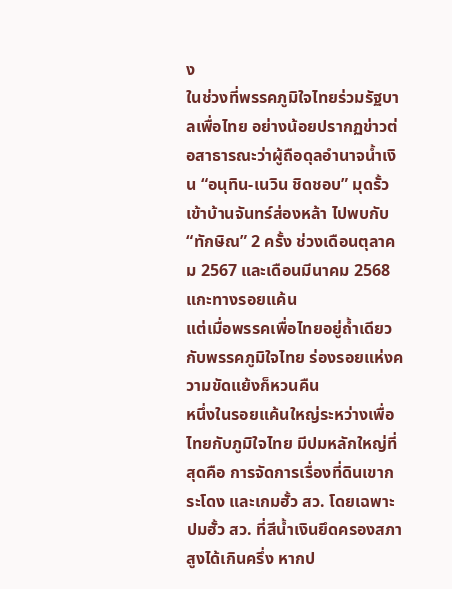ง
ในช่วงที่พรรคภูมิใจไทยร่วมรัฐบาลเพื่อไทย อย่างน้อยปรากฏข่าวต่อสาธารณะว่าผู้ถือดุลอำนาจน้ำเงิน “อนุทิน-เนวิน ชิดชอบ” มุดรั้วเข้าบ้านจันทร์ส่องหล้า ไปพบกับ “ทักษิณ” 2 ครั้ง ช่วงเดือนตุลาคม 2567 และเดือนมีนาคม 2568
แกะทางรอยแค้น
แต่เมื่อพรรคเพื่อไทยอยู่ถ้ำเดียวกับพรรคภูมิใจไทย ร่องรอยแห่งความขัดแย้งก็หวนคืน
หนึ่งในรอยแค้นใหญ่ระหว่างเพื่อไทยกับภูมิใจไทย มีปมหลักใหญ่ที่สุดคือ การจัดการเรื่องที่ดินเขากระโดง และเกมฮั้ว สว. โดยเฉพาะปมฮั้ว สว. ที่สีน้ำเงินยึดครองสภาสูงได้เกินครึ่ง หากป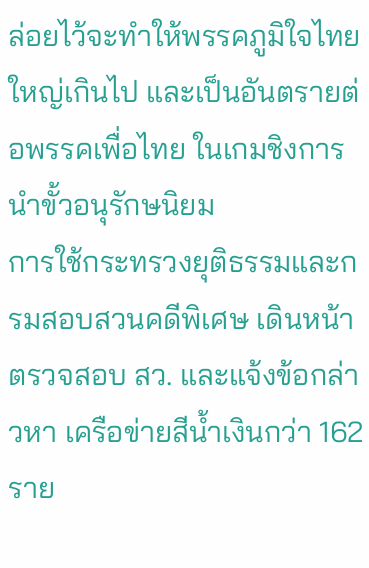ล่อยไว้จะทำให้พรรคภูมิใจไทยใหญ่เกินไป และเป็นอันตรายต่อพรรคเพื่อไทย ในเกมชิงการนำขั้วอนุรักษนิยม
การใช้กระทรวงยุติธรรมและกรมสอบสวนคดีพิเศษ เดินหน้าตรวจสอบ สว. และแจ้งข้อกล่าวหา เครือข่ายสีน้ำเงินกว่า 162 ราย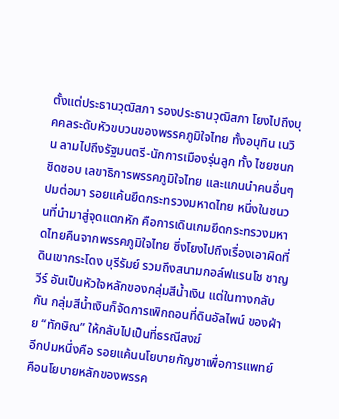ตั้งแต่ประธานวุฒิสภา รองประธานวุฒิสภา โยงไปถึงบุคคลระดับหัวขบวนของพรรคภูมิใจไทย ทั้งอนุทิน เนวิน ลามไปถึงรัฐมนตรี-นักการเมืองรุ่นลูก ทั้ง ไชยชนก ชิดชอบ เลขาธิการพรรคภูมิใจไทย และแกนนำคนอื่นๆ
ปมต่อมา รอยแค้นยึดกระทรวงมหาดไทย หนึ่งในชนวนที่นำมาสู่จุดแตกหัก คือการเดินเกมยึดกระทรวงมหาดไทยคืนจากพรรคภูมิใจไทย ซึ่งโยงไปถึงเรื่องเอาผิดที่ดินเขากระโดง บุรีรัมย์ รวมถึงสนามกอล์ฟแรนโช ชาญวีร์ อันเป็นหัวใจหลักของกลุ่มสีน้ำเงิน แต่ในทางกลับกัน กลุ่มสีน้ำเงินก็จัดการเพิกถอนที่ดินอัลไพน์ ของฝ่าย “ทักษิณ” ให้กลับไปเป็นที่ธรณีสงฆ์
อีกปมหนึ่งคือ รอยแค้นนโยบายกัญชาเพื่อการแพทย์ คือนโยบายหลักของพรรค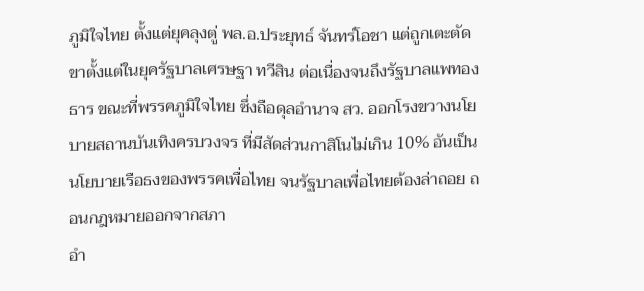ภูมิใจไทย ตั้งแต่ยุคลุงตู่ พล.อ.ประยุทธ์ จันทร์โอชา แต่ถูกเตะตัดขาตั้งแต่ในยุครัฐบาลเศรษฐา ทวีสิน ต่อเนื่องจนถึงรัฐบาลแพทองธาร ขณะที่พรรคภูมิใจไทย ซึ่งถือดุลอำนาจ สว. ออกโรงขวางนโยบายสถานบันเทิงครบวงจร ที่มีสัดส่วนกาสิโนไม่เกิน 10% อันเป็นนโยบายเรือธงของพรรคเพื่อไทย จนรัฐบาลเพื่อไทยต้องล่าถอย ถอนกฎหมายออกจากสภา
อำ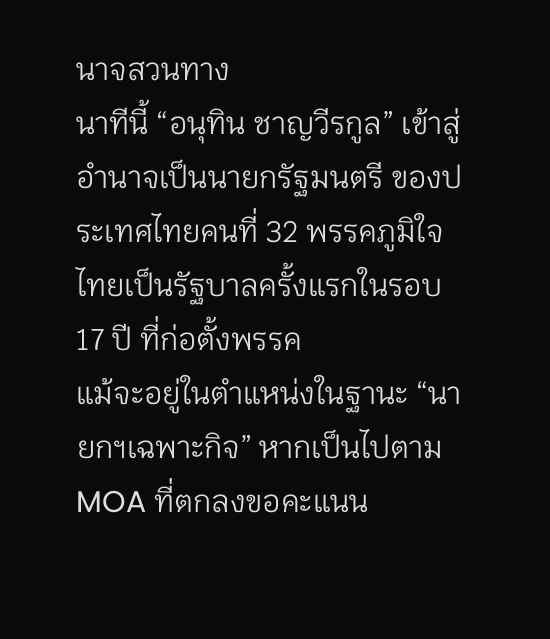นาจสวนทาง
นาทีนี้ “อนุทิน ชาญวีรกูล” เข้าสู่อำนาจเป็นนายกรัฐมนตรี ของประเทศไทยคนที่ 32 พรรคภูมิใจไทยเป็นรัฐบาลครั้งแรกในรอบ 17 ปี ที่ก่อตั้งพรรค
แม้จะอยู่ในตำแหน่งในฐานะ “นายกฯเฉพาะกิจ” หากเป็นไปตาม MOA ที่ตกลงขอคะแนน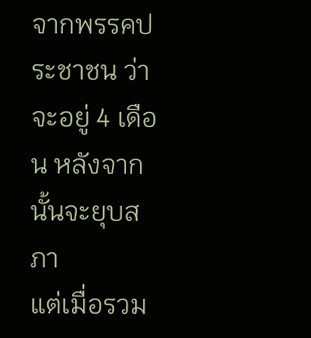จากพรรคประชาชน ว่าจะอยู่ 4 เดือน หลังจากนั้นจะยุบสภา
แต่เมื่อรวม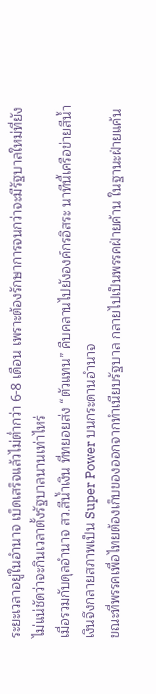ระยะเวลาอยู่ในอำนาจ เบ็ดเสร็จแล้วไม่ต่ำกว่า 6-8 เดือน เพราะต้องรักษาการจนกว่าจะมีรัฐบาลใหม่ที่ยังไม่แน่ชัดว่าจะกินเวลาตั้งรัฐบาลนานเท่าไหร่
เมื่อรวมกับดุลอำนาจ สว.สีน้ำเงิน ที่ทยอยส่ง “ตัวแทน” คืบคลานไปยังองค์กรอิสระ นาทีนี้เครือข่ายสีน้ำเงินจึงกลายสภาพเป็น Super Power บนกระดานอำนาจ
ขณะที่พรรคเพื่อไทยต้องเก็บของออกจากทำเนียบรัฐบาล กลายไปเป็นพรรคฝ่ายค้าน ในฐานะฝ่ายแค้น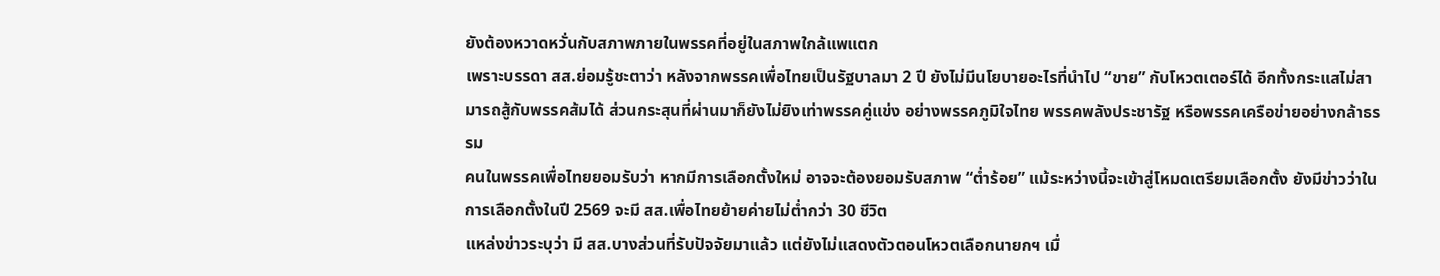ยังต้องหวาดหวั่นกับสภาพภายในพรรคที่อยู่ในสภาพใกล้แพแตก
เพราะบรรดา สส.ย่อมรู้ชะตาว่า หลังจากพรรคเพื่อไทยเป็นรัฐบาลมา 2 ปี ยังไม่มีนโยบายอะไรที่นำไป “ขาย” กับโหวตเตอร์ได้ อีกทั้งกระแสไม่สามารถสู้กับพรรคส้มได้ ส่วนกระสุนที่ผ่านมาก็ยังไม่ยิงเท่าพรรคคู่แข่ง อย่างพรรคภูมิใจไทย พรรคพลังประชารัฐ หรือพรรคเครือข่ายอย่างกล้าธรรม
คนในพรรคเพื่อไทยยอมรับว่า หากมีการเลือกตั้งใหม่ อาจจะต้องยอมรับสภาพ “ต่ำร้อย” แม้ระหว่างนี้จะเข้าสู่โหมดเตรียมเลือกตั้ง ยังมีข่าวว่าในการเลือกตั้งในปี 2569 จะมี สส.เพื่อไทยย้ายค่ายไม่ต่ำกว่า 30 ชีวิต
แหล่งข่าวระบุว่า มี สส.บางส่วนที่รับปัจจัยมาแล้ว แต่ยังไม่แสดงตัวตอนโหวตเลือกนายกฯ เมื่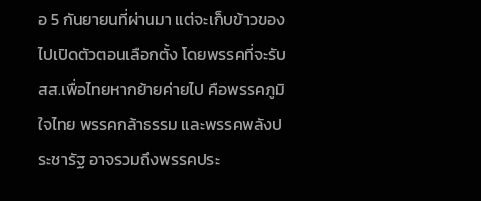อ 5 กันยายนที่ผ่านมา แต่จะเก็บข้าวของไปเปิดตัวตอนเลือกตั้ง โดยพรรคที่จะรับ สส.เพื่อไทยหากย้ายค่ายไป คือพรรคภูมิใจไทย พรรคกล้าธรรม และพรรคพลังประชารัฐ อาจรวมถึงพรรคประ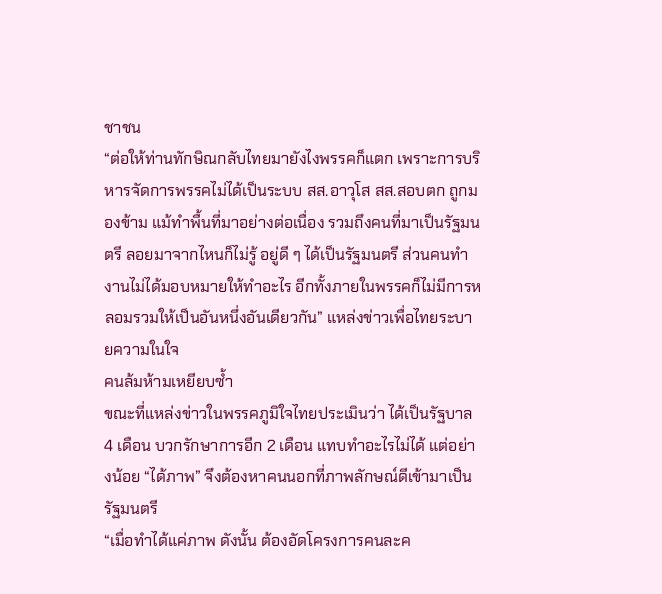ชาชน
“ต่อให้ท่านทักษิณกลับไทยมายังไงพรรคก็แตก เพราะการบริหารจัดการพรรคไม่ได้เป็นระบบ สส.อาวุโส สส.สอบตก ถูกมองข้าม แม้ทำพื้นที่มาอย่างต่อเนื่อง รวมถึงคนที่มาเป็นรัฐมนตรี ลอยมาจากไหนก็ไม่รู้ อยู่ดี ๆ ได้เป็นรัฐมนตรี ส่วนคนทำงานไม่ได้มอบหมายให้ทำอะไร อีกทั้งภายในพรรคก็ไม่มีการหลอมรวมให้เป็นอันหนึ่งอันเดียวกัน” แหล่งข่าวเพื่อไทยระบายความในใจ
คนล้มห้ามเหยียบซ้ำ
ขณะที่แหล่งข่าวในพรรคภูมิใจไทยประเมินว่า ได้เป็นรัฐบาล 4 เดือน บวกรักษาการอีก 2 เดือน แทบทำอะไรไม่ได้ แต่อย่างน้อย “ได้ภาพ” จึงต้องหาคนนอกที่ภาพลักษณ์ดีเข้ามาเป็นรัฐมนตรี
“เมื่อทำได้แค่ภาพ ดังนั้น ต้องอัดโครงการคนละค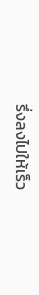รึ่งลงไปให้เร็ว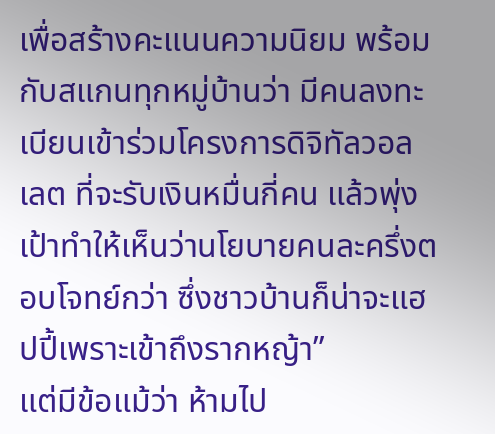เพื่อสร้างคะแนนความนิยม พร้อมกับสแกนทุกหมู่บ้านว่า มีคนลงทะเบียนเข้าร่วมโครงการดิจิทัลวอลเลต ที่จะรับเงินหมื่นกี่คน แล้วพุ่งเป้าทำให้เห็นว่านโยบายคนละครึ่งตอบโจทย์กว่า ซึ่งชาวบ้านก็น่าจะแฮปปี้เพราะเข้าถึงรากหญ้า”
แต่มีข้อแม้ว่า ห้ามไป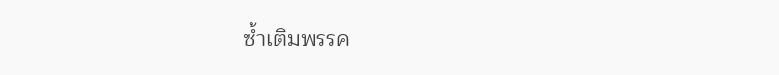ซ้ำเติมพรรค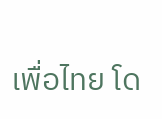เพื่อไทย โด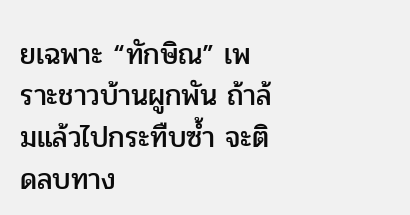ยเฉพาะ “ทักษิณ” เพราะชาวบ้านผูกพัน ถ้าล้มแล้วไปกระทืบซ้ำ จะติดลบทาง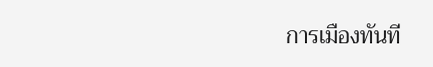การเมืองทันที